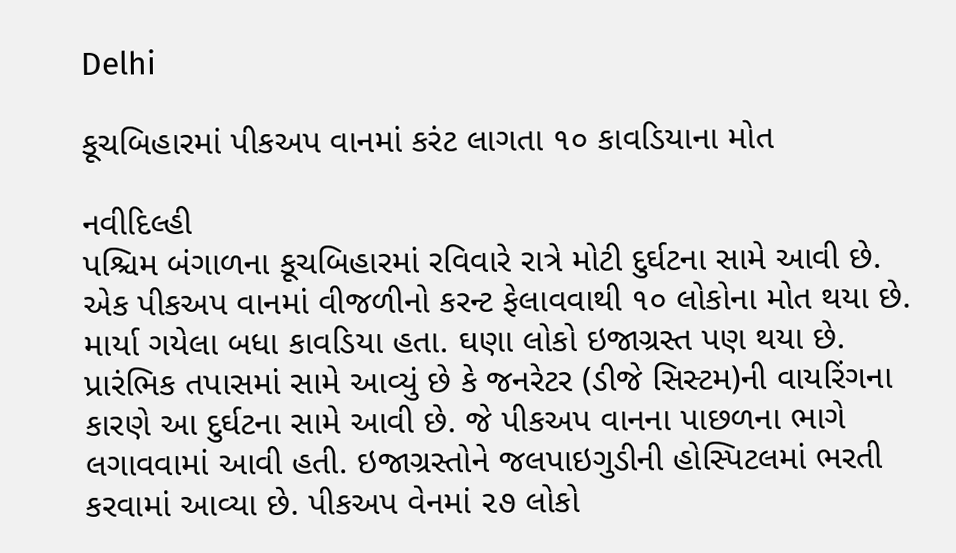Delhi

કૂચબિહારમાં પીકઅપ વાનમાં કરંટ લાગતા ૧૦ કાવડિયાના મોત

નવીદિલ્હી
પશ્ચિમ બંગાળના કૂચબિહારમાં રવિવારે રાત્રે મોટી દુર્ઘટના સામે આવી છે. એક પીકઅપ વાનમાં વીજળીનો કરન્ટ ફેલાવવાથી ૧૦ લોકોના મોત થયા છે. માર્યા ગયેલા બધા કાવડિયા હતા. ઘણા લોકો ઇજાગ્રસ્ત પણ થયા છે. પ્રારંભિક તપાસમાં સામે આવ્યું છે કે જનરેટર (ડીજે સિસ્ટમ)ની વાયરિંગના કારણે આ દુર્ઘટના સામે આવી છે. જે પીકઅપ વાનના પાછળના ભાગે લગાવવામાં આવી હતી. ઇજાગ્રસ્તોને જલપાઇગુડીની હોસ્પિટલમાં ભરતી કરવામાં આવ્યા છે. પીકઅપ વેનમાં ૨૭ લોકો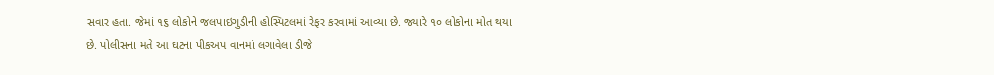સવાર હતા. જેમાં ૧૬ લોકોને જલપાઇગુડીની હોસ્પિટલમાં રેફર કરવામાં આવ્યા છે. જ્યારે ૧૦ લોકોના મોત થયા છે. પોલીસના મતે આ ઘટના પીકઅપ વાનમાં લગાવેલા ડીજે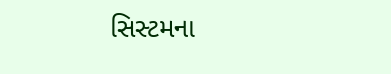સિસ્ટમના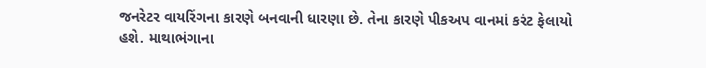જનરેટર વાયરિંગના કારણે બનવાની ધારણા છે. તેના કારણે પીકઅપ વાનમાં કરંટ ફેલાયો હશે. માથાભંગાના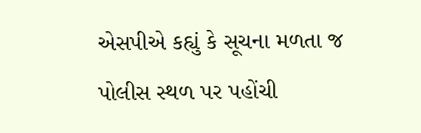એસપીએ કહ્યું કે સૂચના મળતા જ પોલીસ સ્થળ પર પહોંચી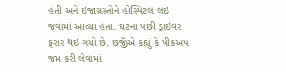હતી અને ઇજાગ્રસ્તોને હોસ્પિટલ લઇ જવામાં આવ્યા હતા. ઘટના પછી ડ્રાઇવર ફરાર થઇ ગયો છે. છજીઁએ કહ્યું કે પીકઅપ જપ્ત કરી લેવામાં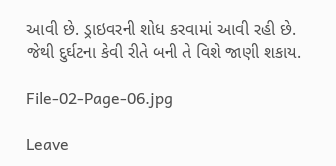આવી છે. ડ્રાઇવરની શોધ કરવામાં આવી રહી છે. જેથી દુર્ઘટના કેવી રીતે બની તે વિશે જાણી શકાય.

File-02-Page-06.jpg

Leave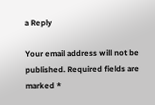a Reply

Your email address will not be published. Required fields are marked *